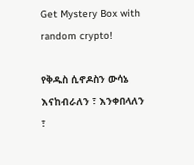Get Mystery Box with random crypto!

የቅዱስ ሲኖዶስን ውሳኔ እናከብራለን ፣ እንቀበላለን ፣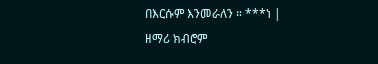በእርሱም እንመራለን ። ***ነ | ዘማሪ ክብሮም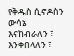የቅዱስ ሲኖዶስን ውሳኔ እናከብራለን ፣ እንቀበላለን ፣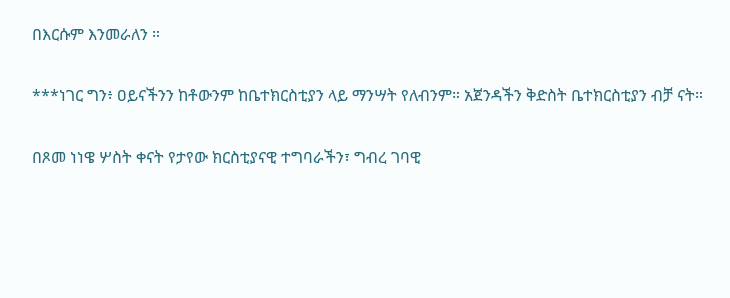በእርሱም እንመራለን ።

***ነገር ግን፥ ዐይናችንን ከቶውንም ከቤተክርስቲያን ላይ ማንሣት የለብንም። አጀንዳችን ቅድስት ቤተክርስቲያን ብቻ ናት።

በጾመ ነነዌ ሦስት ቀናት የታየው ክርስቲያናዊ ተግባራችን፣ ግብረ ገባዊ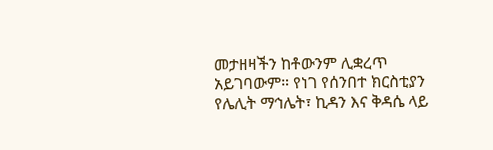መታዘዛችን ከቶውንም ሊቋረጥ አይገባውም። የነገ የሰንበተ ክርስቲያን የሌሊት ማኅሌት፣ ኪዳን እና ቅዳሴ ላይ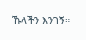ኹላችን እንገኝ።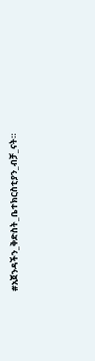#አጀንዳችን_ቅድስት_ቤተክርስቲያን_ብቻ_ናት።